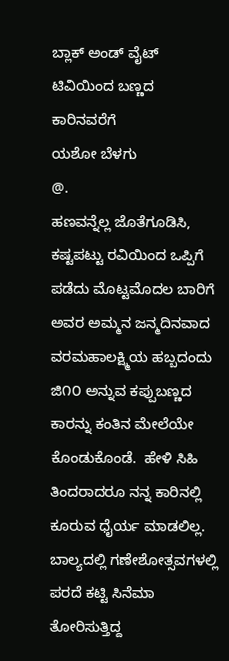ಬ್ಲಾಕ್ ಅಂಡ್ ವೈಟ್ ಟಿವಿಯಿಂದ ಬಣ್ಣದ ಕಾರಿನವರೆಗೆ
ಯಶೋ ಬೆಳಗು
@.
ಹಣವನ್ನೆಲ್ಲ ಜೊತೆಗೂಡಿಸಿ, ಕಷ್ಟಪಟ್ಟು ರವಿಯಿಂದ ಒಪ್ಪಿಗೆ ಪಡೆದು ಮೊಟ್ಟಮೊದಲ ಬಾರಿಗೆ ಅವರ ಅಮ್ಮನ ಜನ್ಮದಿನವಾದ ವರಮಹಾಲಕ್ಷ್ಮಿಯ ಹಬ್ಬದಂದು ಜಿ೧೦ ಅನ್ನುವ ಕಪ್ಪುಬಣ್ಣದ ಕಾರನ್ನು ಕಂತಿನ ಮೇಲೆಯೇ ಕೊಂಡುಕೊಂಡೆ.  ಹೇಳಿ ಸಿಹಿ ತಿಂದರಾದರೂ ನನ್ನ ಕಾರಿನಲ್ಲಿ ಕೂರುವ ಧೈರ್ಯ ಮಾಡಲಿಲ್ಲ.
ಬಾಲ್ಯದಲ್ಲಿ ಗಣೇಶೋತ್ಸವಗಳಲ್ಲಿ ಪರದೆ ಕಟ್ಟಿ ಸಿನೆಮಾ ತೋರಿಸುತ್ತಿದ್ದ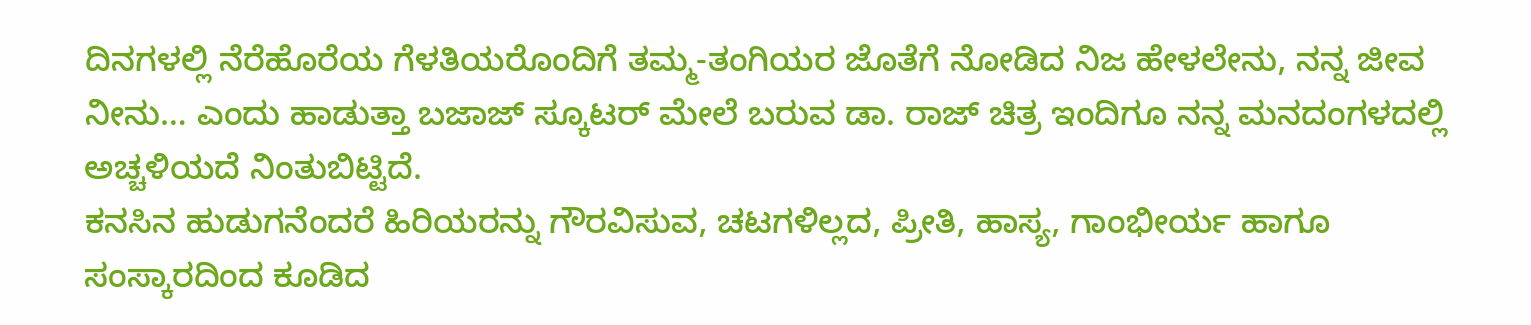ದಿನಗಳಲ್ಲಿ ನೆರೆಹೊರೆಯ ಗೆಳತಿಯರೊಂದಿಗೆ ತಮ್ಮ-ತಂಗಿಯರ ಜೊತೆಗೆ ನೋಡಿದ ನಿಜ ಹೇಳಲೇನು, ನನ್ನ ಜೀವ ನೀನು… ಎಂದು ಹಾಡುತ್ತಾ ಬಜಾಜ್ ಸ್ಕೂಟರ್ ಮೇಲೆ ಬರುವ ಡಾ. ರಾಜ್ ಚಿತ್ರ ಇಂದಿಗೂ ನನ್ನ ಮನದಂಗಳದಲ್ಲಿ ಅಚ್ಚಳಿಯದೆ ನಿಂತುಬಿಟ್ಟಿದೆ.
ಕನಸಿನ ಹುಡುಗನೆಂದರೆ ಹಿರಿಯರನ್ನು ಗೌರವಿಸುವ, ಚಟಗಳಿಲ್ಲದ, ಪ್ರೀತಿ, ಹಾಸ್ಯ, ಗಾಂಭೀರ್ಯ ಹಾಗೂ ಸಂಸ್ಕಾರದಿಂದ ಕೂಡಿದ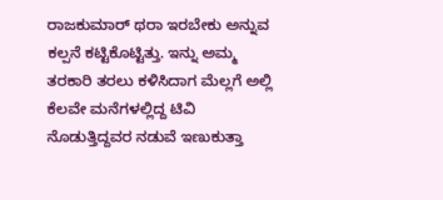ರಾಜಕುಮಾರ್ ಥರಾ ಇರಬೇಕು ಅನ್ನುವ ಕಲ್ಪನೆ ಕಟ್ಟಿಕೊಟ್ಟಿತ್ತು. ಇನ್ನು ಅಮ್ಮ ತರಕಾರಿ ತರಲು ಕಳಿಸಿದಾಗ ಮೆಲ್ಲಗೆ ಅಲ್ಲಿ ಕೆಲವೇ ಮನೆಗಳಲ್ಲಿದ್ದ ಟಿವಿ ನೊಡುತ್ತಿದ್ದವರ ನಡುವೆ ಇಣುಕುತ್ತಾ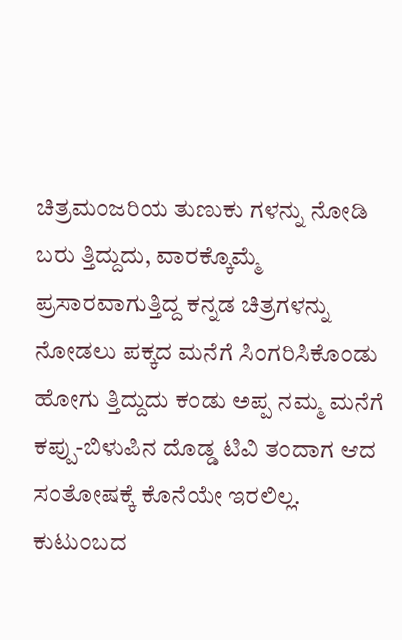ಚಿತ್ರಮಂಜರಿಯ ತುಣುಕು ಗಳನ್ನು ನೋಡಿ ಬರು ತ್ತಿದ್ದುದು, ವಾರಕ್ಕೊಮ್ಮೆ ಪ್ರಸಾರವಾಗುತ್ತಿದ್ದ ಕನ್ನಡ ಚಿತ್ರಗಳನ್ನು ನೋಡಲು ಪಕ್ಕದ ಮನೆಗೆ ಸಿಂಗರಿಸಿಕೊಂಡು ಹೋಗು ತ್ತಿದ್ದುದು ಕಂಡು ಅಪ್ಪ ನಮ್ಮ ಮನೆಗೆ ಕಪ್ಪು-ಬಿಳುಪಿನ ದೊಡ್ಡ ಟಿವಿ ತಂದಾಗ ಆದ ಸಂತೋಷಕ್ಕೆ ಕೊನೆಯೇ ಇರಲಿಲ್ಲ.
ಕುಟುಂಬದ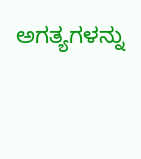ಅಗತ್ಯಗಳನ್ನು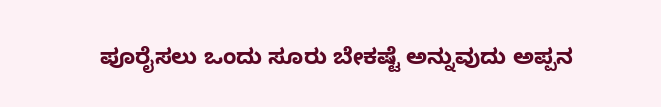ಪೂರೈಸಲು ಒಂದು ಸೂರು ಬೇಕಷ್ಟೆ ಅನ್ನುವುದು ಅಪ್ಪನ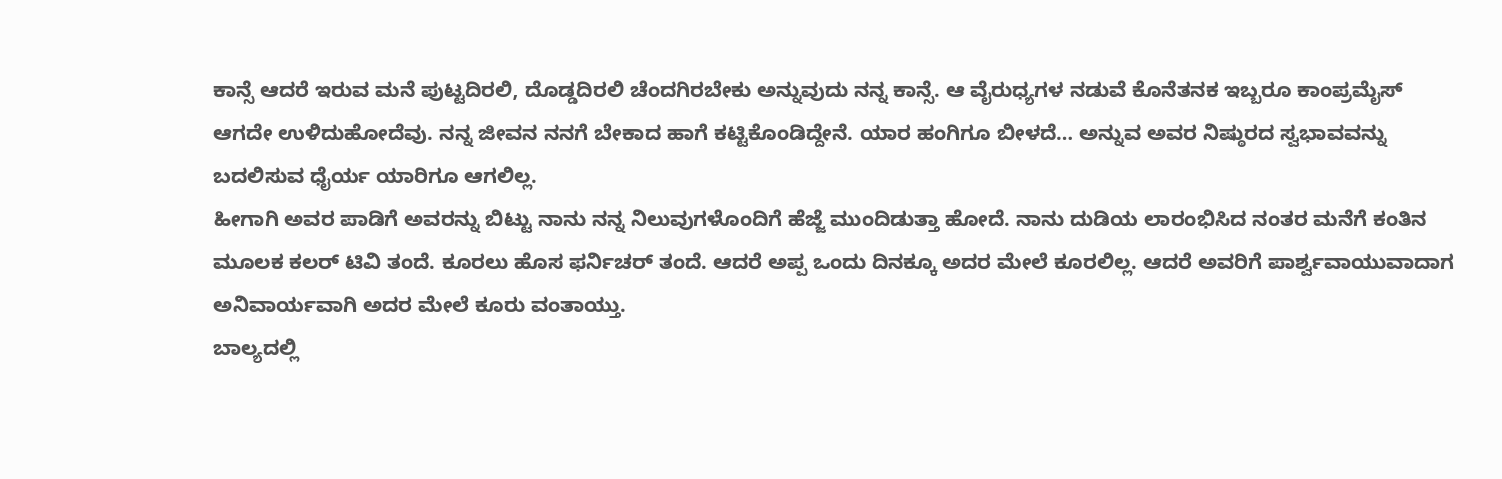ಕಾನ್ಸೆ ಆದರೆ ಇರುವ ಮನೆ ಪುಟ್ಟದಿರಲಿ, ದೊಡ್ಡದಿರಲಿ ಚೆಂದಗಿರಬೇಕು ಅನ್ನುವುದು ನನ್ನ ಕಾನ್ಸೆ. ಆ ವೈರುಧ್ಯಗಳ ನಡುವೆ ಕೊನೆತನಕ ಇಬ್ಬರೂ ಕಾಂಪ್ರಮೈಸ್ ಆಗದೇ ಉಳಿದುಹೋದೆವು. ನನ್ನ ಜೀವನ ನನಗೆ ಬೇಕಾದ ಹಾಗೆ ಕಟ್ಟಿಕೊಂಡಿದ್ದೇನೆ. ಯಾರ ಹಂಗಿಗೂ ಬೀಳದೆ… ಅನ್ನುವ ಅವರ ನಿಷ್ಠುರದ ಸ್ವಭಾವವನ್ನು ಬದಲಿಸುವ ಧೈರ್ಯ ಯಾರಿಗೂ ಆಗಲಿಲ್ಲ.
ಹೀಗಾಗಿ ಅವರ ಪಾಡಿಗೆ ಅವರನ್ನು ಬಿಟ್ಟು ನಾನು ನನ್ನ ನಿಲುವುಗಳೊಂದಿಗೆ ಹೆಜ್ಜೆ ಮುಂದಿಡುತ್ತಾ ಹೋದೆ. ನಾನು ದುಡಿಯ ಲಾರಂಭಿಸಿದ ನಂತರ ಮನೆಗೆ ಕಂತಿನ ಮೂಲಕ ಕಲರ್ ಟಿವಿ ತಂದೆ. ಕೂರಲು ಹೊಸ ಫರ್ನಿಚರ್ ತಂದೆ. ಆದರೆ ಅಪ್ಪ ಒಂದು ದಿನಕ್ಕೂ ಅದರ ಮೇಲೆ ಕೂರಲಿಲ್ಲ. ಆದರೆ ಅವರಿಗೆ ಪಾರ್ಶ್ವವಾಯುವಾದಾಗ ಅನಿವಾರ್ಯವಾಗಿ ಅದರ ಮೇಲೆ ಕೂರು ವಂತಾಯ್ತು.
ಬಾಲ್ಯದಲ್ಲಿ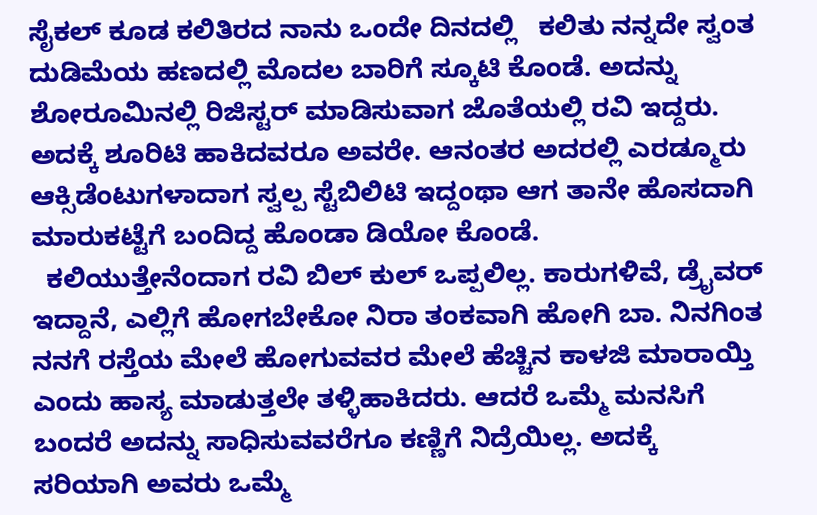ಸೈಕಲ್ ಕೂಡ ಕಲಿತಿರದ ನಾನು ಒಂದೇ ದಿನದಲ್ಲಿ   ಕಲಿತು ನನ್ನದೇ ಸ್ವಂತ ದುಡಿಮೆಯ ಹಣದಲ್ಲಿ ಮೊದಲ ಬಾರಿಗೆ ಸ್ಕೂಟಿ ಕೊಂಡೆ. ಅದನ್ನು ಶೋರೂಮಿನಲ್ಲಿ ರಿಜಿಸ್ಟರ್ ಮಾಡಿಸುವಾಗ ಜೊತೆಯಲ್ಲಿ ರವಿ ಇದ್ದರು. ಅದಕ್ಕೆ ಶೂರಿಟಿ ಹಾಕಿದವರೂ ಅವರೇ. ಆನಂತರ ಅದರಲ್ಲಿ ಎರಡ್ಮೂರು ಆಕ್ಸಿಡೆಂಟುಗಳಾದಾಗ ಸ್ವಲ್ಪ ಸ್ಟೆಬಿಲಿಟಿ ಇದ್ದಂಥಾ ಆಗ ತಾನೇ ಹೊಸದಾಗಿ ಮಾರುಕಟ್ಟೆಗೆ ಬಂದಿದ್ದ ಹೊಂಡಾ ಡಿಯೋ ಕೊಂಡೆ.
  ಕಲಿಯುತ್ತೇನೆಂದಾಗ ರವಿ ಬಿಲ್ ಕುಲ್ ಒಪ್ಪಲಿಲ್ಲ. ಕಾರುಗಳಿವೆ, ಡ್ರೈವರ್ ಇದ್ದಾನೆ, ಎಲ್ಲಿಗೆ ಹೋಗಬೇಕೋ ನಿರಾ ತಂಕವಾಗಿ ಹೋಗಿ ಬಾ. ನಿನಗಿಂತ ನನಗೆ ರಸ್ತೆಯ ಮೇಲೆ ಹೋಗುವವರ ಮೇಲೆ ಹೆಚ್ಚಿನ ಕಾಳಜಿ ಮಾರಾಯ್ತಿ ಎಂದು ಹಾಸ್ಯ ಮಾಡುತ್ತಲೇ ತಳ್ಳಿಹಾಕಿದರು. ಆದರೆ ಒಮ್ಮೆ ಮನಸಿಗೆ ಬಂದರೆ ಅದನ್ನು ಸಾಧಿಸುವವರೆಗೂ ಕಣ್ಣಿಗೆ ನಿದ್ರೆಯಿಲ್ಲ. ಅದಕ್ಕೆ ಸರಿಯಾಗಿ ಅವರು ಒಮ್ಮೆ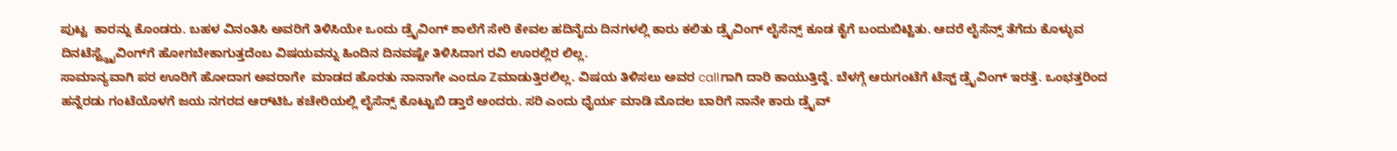ಪುಟ್ಟ  ಕಾರನ್ನು ಕೊಂಡರು. ಬಹಳ ವಿನಂತಿಸಿ ಅವರಿಗೆ ತಿಳಿಸಿಯೇ ಒಂದು ಡ್ರೈವಿಂಗ್ ಶಾಲೆಗೆ ಸೇರಿ ಕೇವಲ ಹದಿನೈದು ದಿನಗಳಲ್ಲಿ ಕಾರು ಕಲಿತು ಡ್ರೈವಿಂಗ್ ಲೈಸೆನ್ಸ್ ಕೂಡ ಕೈಗೆ ಬಂದುಬಿಟ್ಟಿತು. ಆದರೆ ಲೈಸೆನ್ಸ್ ತೆಗೆದು ಕೊಳ್ಳುವ ದಿನಟೆಸ್ಟ್ಡ್ರೈವಿಂಗ್‌ಗೆ ಹೋಗಬೇಕಾಗುತ್ತದೆಂಬ ವಿಷಯವನ್ನು ಹಿಂದಿನ ದಿನವಷ್ಟೇ ತಿಳಿಸಿದಾಗ ರವಿ ಊರಲ್ಲಿರ ಲಿಲ್ಲ.
ಸಾಮಾನ್ಯವಾಗಿ ಪರ ಊರಿಗೆ ಹೋದಾಗ ಅವರಾಗೇ  ಮಾಡದ ಹೊರತು ನಾನಾಗೇ ಎಂದೂ Zಮಾಡುತ್ತಿರಲಿಲ್ಲ. ವಿಷಯ ತಿಳಿಸಲು ಅವರ callಗಾಗಿ ದಾರಿ ಕಾಯುತ್ತಿದ್ದೆ. ಬೆಳಗ್ಗೆ ಆರುಗಂಟೆಗೆ ಟೆಸ್ಟ್ ಡ್ರೈವಿಂಗ್ ಇರತ್ತೆ. ಒಂಭತ್ತರಿಂದ ಹನ್ನೆರಡು ಗಂಟೆಯೊಳಗೆ ಜಯ ನಗರದ ಆರ್‌ಟಿಓ ಕಚೇರಿಯಲ್ಲಿ ಲೈಸೆನ್ಸ್ ಕೊಟ್ಟುಬಿ ಡ್ತಾರೆ ಅಂದರು. ಸರಿ ಎಂದು ಧೈರ್ಯ ಮಾಡಿ ಮೊದಲ ಬಾರಿಗೆ ನಾನೇ ಕಾರು ಡ್ರೈವ್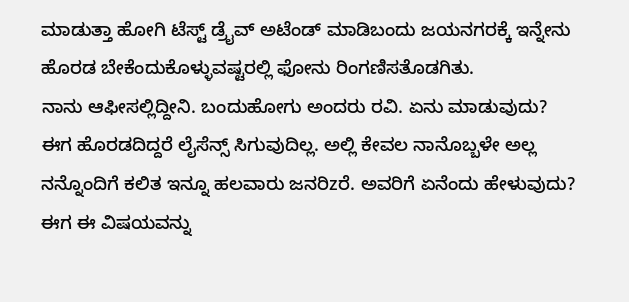ಮಾಡುತ್ತಾ ಹೋಗಿ ಟೆಸ್ಟ್ ಡ್ರೈವ್ ಅಟೆಂಡ್ ಮಾಡಿಬಂದು ಜಯನಗರಕ್ಕೆ ಇನ್ನೇನು ಹೊರಡ ಬೇಕೆಂದುಕೊಳ್ಳುವಷ್ಟರಲ್ಲಿ ಫೋನು ರಿಂಗಣಿಸತೊಡಗಿತು.
ನಾನು ಆಫೀಸಲ್ಲಿದ್ದೀನಿ. ಬಂದುಹೋಗು ಅಂದರು ರವಿ. ಏನು ಮಾಡುವುದು? ಈಗ ಹೊರಡದಿದ್ದರೆ ಲೈಸೆನ್ಸ್ ಸಿಗುವುದಿಲ್ಲ. ಅಲ್ಲಿ ಕೇವಲ ನಾನೊಬ್ಬಳೇ ಅಲ್ಲ ನನ್ನೊಂದಿಗೆ ಕಲಿತ ಇನ್ನೂ ಹಲವಾರು ಜನರಿzರೆ. ಅವರಿಗೆ ಏನೆಂದು ಹೇಳುವುದು? ಈಗ ಈ ವಿಷಯವನ್ನು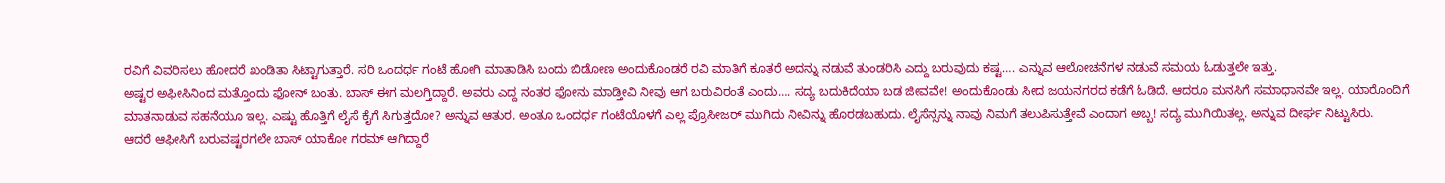ರವಿಗೆ ವಿವರಿಸಲು ಹೋದರೆ ಖಂಡಿತಾ ಸಿಟ್ಟಾಗುತ್ತಾರೆ. ಸರಿ ಒಂದರ್ಧ ಗಂಟೆ ಹೋಗಿ ಮಾತಾಡಿಸಿ ಬಂದು ಬಿಡೋಣ ಅಂದುಕೊಂಡರೆ ರವಿ ಮಾತಿಗೆ ಕೂತರೆ ಅದನ್ನು ನಡುವೆ ತುಂಡರಿಸಿ ಎದ್ದು ಬರುವುದು ಕಷ್ಟ…. ಎನ್ನುವ ಆಲೋಚನೆಗಳ ನಡುವೆ ಸಮಯ ಓಡುತ್ತಲೇ ಇತ್ತು.
ಅಷ್ಟರ ಅಫೀಸಿನಿಂದ ಮತ್ತೊಂದು ಫೋನ್ ಬಂತು. ಬಾಸ್ ಈಗ ಮಲಗ್ತಿದ್ದಾರೆ. ಅವರು ಎದ್ದ ನಂತರ ಫೋನು ಮಾಡ್ತೀವಿ ನೀವು ಆಗ ಬರುವಿರಂತೆ ಎಂದು…. ಸದ್ಯ ಬದುಕಿದೆಯಾ ಬಡ ಜೀವವೇ! ಅಂದುಕೊಂಡು ಸೀದ ಜಯನಗರದ ಕಡೆಗೆ ಓಡಿದೆ. ಆದರೂ ಮನಸಿಗೆ ಸಮಾಧಾನವೇ ಇಲ್ಲ. ಯಾರೊಂದಿಗೆ ಮಾತನಾಡುವ ಸಹನೆಯೂ ಇಲ್ಲ. ಎಷ್ಟು ಹೊತ್ತಿಗೆ ಲೈಸೆ ಕೈಗೆ ಸಿಗುತ್ತದೋ? ಅನ್ನುವ ಆತುರ. ಅಂತೂ ಒಂದರ್ಧ ಗಂಟೆಯೊಳಗೆ ಎಲ್ಲ ಪ್ರೊಸೀಜರ್ ಮುಗಿದು ನೀವಿನ್ನು ಹೊರಡಬಹುದು. ಲೈಸೆನ್ಸನ್ನು ನಾವು ನಿಮಗೆ ತಲುಪಿಸುತ್ತೇವೆ ಎಂದಾಗ ಅಬ್ಬ! ಸದ್ಯ ಮುಗಿಯಿತಲ್ಲ. ಅನ್ನುವ ದೀರ್ಘ ನಿಟ್ಟುಸಿರು.
ಆದರೆ ಆಫೀಸಿಗೆ ಬರುವಷ್ಟರಗಲೇ ಬಾಸ್ ಯಾಕೋ ಗರಮ್ ಆಗಿದ್ದಾರೆ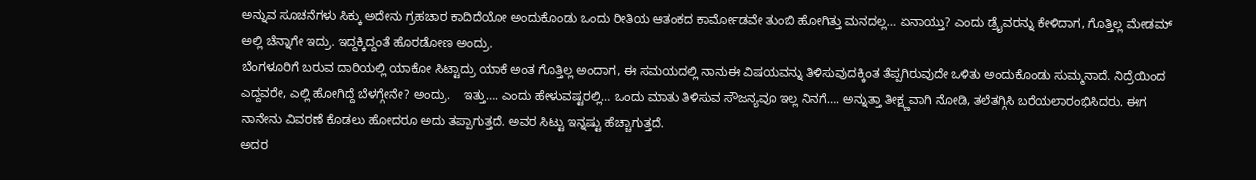ಅನ್ನುವ ಸೂಚನೆಗಳು ಸಿಕ್ಕು ಅದೇನು ಗ್ರಹಚಾರ ಕಾದಿದೆಯೋ ಅಂದುಕೊಂಡು ಒಂದು ರೀತಿಯ ಆತಂಕದ ಕಾರ್ಮೋಡವೇ ತುಂಬಿ ಹೋಗಿತ್ತು ಮನದಲ್ಲ… ಏನಾಯ್ತು? ಎಂದು ಡ್ರೈವರನ್ನು ಕೇಳಿದಾಗ, ಗೊತ್ತಿಲ್ಲ ಮೇಡಮ್ ಅಲ್ಲಿ ಚೆನ್ನಾಗೇ ಇದ್ರು. ಇದ್ದಕ್ಕಿದ್ದಂತೆ ಹೊರಡೋಣ ಅಂದ್ರು.
ಬೆಂಗಳೂರಿಗೆ ಬರುವ ದಾರಿಯಲ್ಲಿ ಯಾಕೋ ಸಿಟ್ಟಾದ್ರು ಯಾಕೆ ಅಂತ ಗೊತ್ತಿಲ್ಲ ಅಂದಾಗ, ಈ ಸಮಯದಲ್ಲಿ ನಾನುಈ ವಿಷಯವನ್ನು ತಿಳಿಸುವುದಕ್ಕಿಂತ ತೆಪ್ಪಗಿರುವುದೇ ಒಳಿತು ಅಂದುಕೊಂಡು ಸುಮ್ಮನಾದೆ. ನಿದ್ರೆಯಿಂದ ಎದ್ದವರೇ, ಎಲ್ಲಿ ಹೋಗಿದ್ದೆ ಬೆಳಗ್ಗೇನೇ? ಅಂದ್ರು.    ಇತ್ತು…. ಎಂದು ಹೇಳುವಷ್ಟರಲ್ಲಿ… ಒಂದು ಮಾತು ತಿಳಿಸುವ ಸೌಜನ್ಯವೂ ಇಲ್ಲ ನಿನಗೆ…. ಅನ್ನುತ್ತಾ ತೀಕ್ಷ್ಣವಾಗಿ ನೋಡಿ, ತಲೆತಗ್ಗಿಸಿ ಬರೆಯಲಾರಂಭಿಸಿದರು. ಈಗ ನಾನೇನು ವಿವರಣೆ ಕೊಡಲು ಹೋದರೂ ಅದು ತಪ್ಪಾಗುತ್ತದೆ. ಅವರ ಸಿಟ್ಟು ಇನ್ನಷ್ಟು ಹೆಚ್ಚಾಗುತ್ತದೆ.
ಅದರ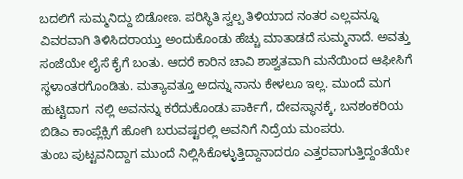ಬದಲಿಗೆ ಸುಮ್ಮನಿದ್ದು ಬಿಡೋಣ. ಪರಿಸ್ಥಿತಿ ಸ್ವಲ್ಪ ತಿಳಿಯಾದ ನಂತರ ಎಲ್ಲವನ್ನೂ ವಿವರವಾಗಿ ತಿಳಿಸಿದರಾಯ್ತು ಅಂದುಕೊಂಡು ಹೆಚ್ಚು ಮಾತಾಡದೆ ಸುಮ್ಮನಾದೆ. ಅವತ್ತು ಸಂಜೆಯೇ ಲೈಸೆ ಕೈಗೆ ಬಂತು. ಆದರೆ ಕಾರಿನ ಚಾವಿ ಶಾಶ್ವತವಾಗಿ ಮನೆಯಿಂದ ಆಫೀಸಿಗೆ ಸ್ಥಳಾಂತರಗೊಂಡಿತು. ಮತ್ಯಾವತ್ತೂ ಅದನ್ನು ನಾನು ಕೇಳಲೂ ಇಲ್ಲ. ಮುಂದೆ ಮಗ ಹುಟ್ಟಿದಾಗ  ನಲ್ಲಿ ಅವನನ್ನು ಕರೆದುಕೊಂಡು ಪಾರ್ಕಿಗೆ, ದೇವಸ್ಥಾನಕ್ಕೆ, ಬನಶಂಕರಿಯ ಬಿಡಿಎ ಕಾಂಪ್ಲೆಕ್ಸಿಗೆ ಹೋಗಿ ಬರುವಷ್ಟರಲ್ಲಿ ಅವನಿಗೆ ನಿದ್ರೆಯ ಮಂಪರು.
ತುಂಬ ಪುಟ್ಟವನಿದ್ದಾಗ ಮುಂದೆ ನಿಲ್ಲಿಸಿಕೊಳ್ಳುತ್ತಿದ್ದಾನಾದರೂ ಎತ್ತರವಾಗುತ್ತಿದ್ದಂತೆಯೇ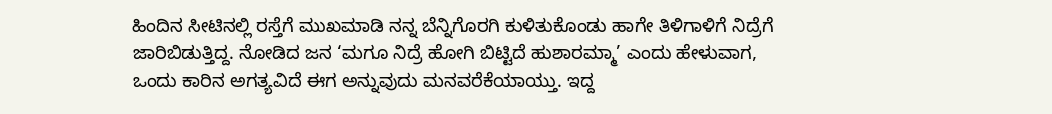ಹಿಂದಿನ ಸೀಟಿನಲ್ಲಿ ರಸ್ತೆಗೆ ಮುಖಮಾಡಿ ನನ್ನ ಬೆನ್ನಿಗೊರಗಿ ಕುಳಿತುಕೊಂಡು ಹಾಗೇ ತಿಳಿಗಾಳಿಗೆ ನಿದ್ರೆಗೆ ಜಾರಿಬಿಡುತ್ತಿದ್ದ. ನೋಡಿದ ಜನ ‘ಮಗೂ ನಿದ್ರೆ ಹೋಗಿ ಬಿಟ್ಟಿದೆ ಹುಶಾರಮ್ಮಾ’ ಎಂದು ಹೇಳುವಾಗ, ಒಂದು ಕಾರಿನ ಅಗತ್ಯವಿದೆ ಈಗ ಅನ್ನುವುದು ಮನವರೆಕೆಯಾಯ್ತು. ಇದ್ದ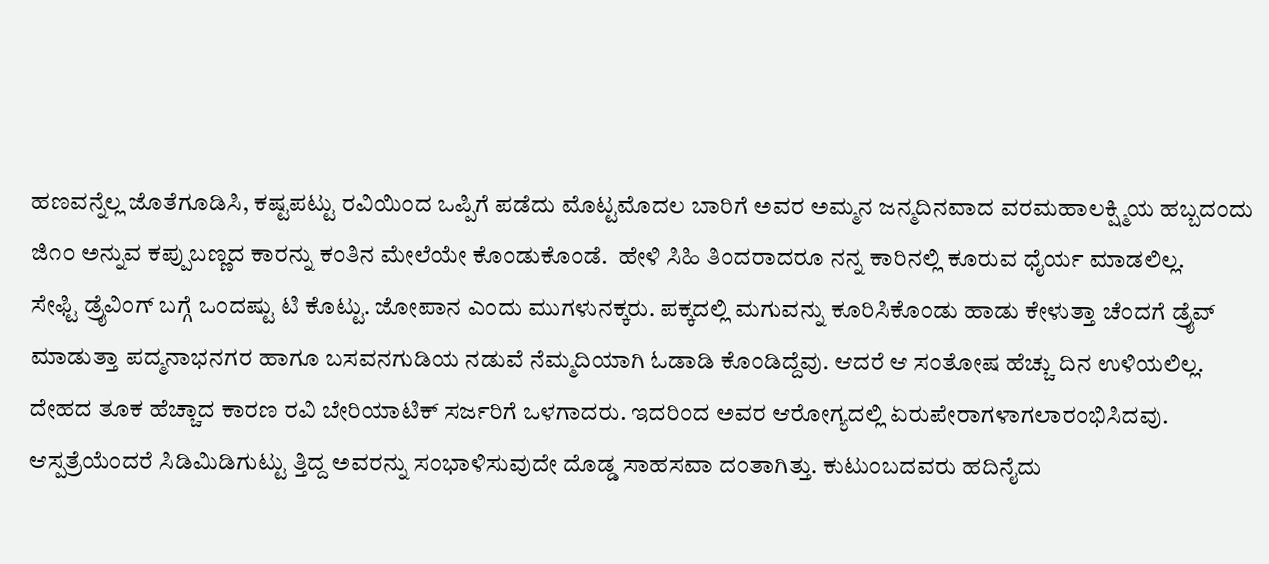ಹಣವನ್ನೆಲ್ಲ ಜೊತೆಗೂಡಿಸಿ, ಕಷ್ಟಪಟ್ಟು ರವಿಯಿಂದ ಒಪ್ಪಿಗೆ ಪಡೆದು ಮೊಟ್ಟಮೊದಲ ಬಾರಿಗೆ ಅವರ ಅಮ್ಮನ ಜನ್ಮದಿನವಾದ ವರಮಹಾಲಕ್ಷ್ಮಿಯ ಹಬ್ಬದಂದು ಜಿ೧೦ ಅನ್ನುವ ಕಪ್ಪುಬಣ್ಣದ ಕಾರನ್ನು ಕಂತಿನ ಮೇಲೆಯೇ ಕೊಂಡುಕೊಂಡೆ.  ಹೇಳಿ ಸಿಹಿ ತಿಂದರಾದರೂ ನನ್ನ ಕಾರಿನಲ್ಲಿ ಕೂರುವ ಧೈರ್ಯ ಮಾಡಲಿಲ್ಲ.
ಸೇಫ್ಟಿ ಡ್ರೈವಿಂಗ್ ಬಗ್ಗೆ ಒಂದಷ್ಟು ಟಿ ಕೊಟ್ಟು. ಜೋಪಾನ ಎಂದು ಮುಗಳುನಕ್ಕರು. ಪಕ್ಕದಲ್ಲಿ ಮಗುವನ್ನು ಕೂರಿಸಿಕೊಂಡು ಹಾಡು ಕೇಳುತ್ತಾ ಚೆಂದಗೆ ಡ್ರೈವ್ ಮಾಡುತ್ತಾ ಪದ್ಮನಾಭನಗರ ಹಾಗೂ ಬಸವನಗುಡಿಯ ನಡುವೆ ನೆಮ್ಮದಿಯಾಗಿ ಓಡಾಡಿ ಕೊಂಡಿದ್ದೆವು. ಆದರೆ ಆ ಸಂತೋಷ ಹೆಚ್ಚು ದಿನ ಉಳಿಯಲಿಲ್ಲ. ದೇಹದ ತೂಕ ಹೆಚ್ಚಾದ ಕಾರಣ ರವಿ ಬೇರಿಯಾಟಿಕ್ ಸರ್ಜರಿಗೆ ಒಳಗಾದರು. ಇದರಿಂದ ಅವರ ಆರೋಗ್ಯದಲ್ಲಿ ಏರುಪೇರಾಗಳಾಗಲಾರಂಭಿಸಿದವು.
ಆಸ್ಪತ್ರೆಯೆಂದರೆ ಸಿಡಿಮಿಡಿಗುಟ್ಟು ತ್ತಿದ್ದ ಅವರನ್ನು ಸಂಭಾಳಿಸುವುದೇ ದೊಡ್ಡ ಸಾಹಸವಾ ದಂತಾಗಿತ್ತು. ಕುಟುಂಬದವರು ಹದಿನೈದು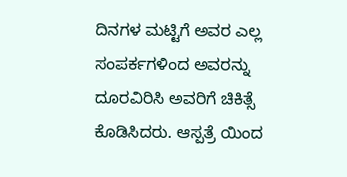ದಿನಗಳ ಮಟ್ಟಿಗೆ ಅವರ ಎಲ್ಲ ಸಂಪರ್ಕಗಳಿಂದ ಅವರನ್ನು ದೂರವಿರಿಸಿ ಅವರಿಗೆ ಚಿಕಿತ್ಸೆ ಕೊಡಿಸಿದರು. ಆಸ್ಪತ್ರೆ ಯಿಂದ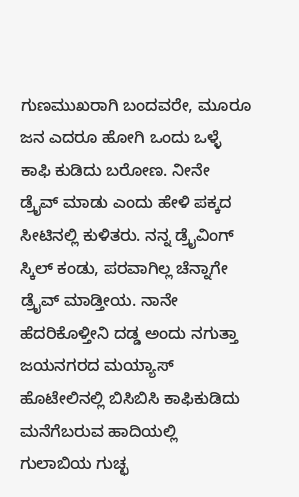ಗುಣಮುಖರಾಗಿ ಬಂದವರೇ, ಮೂರೂ ಜನ ಎದರೂ ಹೋಗಿ ಒಂದು ಒಳ್ಳೆ ಕಾಫಿ ಕುಡಿದು ಬರೋಣ. ನೀನೇ ಡ್ರೈವ್ ಮಾಡು ಎಂದು ಹೇಳಿ ಪಕ್ಕದ ಸೀಟಿನಲ್ಲಿ ಕುಳಿತರು. ನನ್ನ ಡ್ರೈವಿಂಗ್ ಸ್ಕಿಲ್ ಕಂಡು, ಪರವಾಗಿಲ್ಲ ಚೆನ್ನಾಗೇ ಡ್ರೈವ್ ಮಾಡ್ತೀಯ. ನಾನೇ ಹೆದರಿಕೊಳ್ತೀನಿ ದಡ್ಡ ಅಂದು ನಗುತ್ತಾ ಜಯನಗರದ ಮಯ್ಯಾಸ್ ಹೊಟೇಲಿನಲ್ಲಿ ಬಿಸಿಬಿಸಿ ಕಾಫಿಕುಡಿದು ಮನೆಗೆಬರುವ ಹಾದಿಯಲ್ಲಿ ಗುಲಾಬಿಯ ಗುಚ್ಛ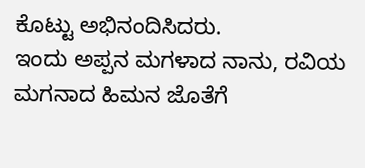ಕೊಟ್ಟು ಅಭಿನಂದಿಸಿದರು.
ಇಂದು ಅಪ್ಪನ ಮಗಳಾದ ನಾನು, ರವಿಯ ಮಗನಾದ ಹಿಮನ ಜೊತೆಗೆ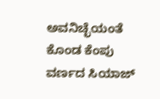ಅವನಿಚ್ಛೆಯಂತೆ ಕೊಂಡ ಕೆಂಪು ವರ್ಣದ ಸಿಯಾಜ್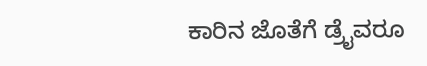ಕಾರಿನ ಜೊತೆಗೆ ಡ್ರೈವರೂ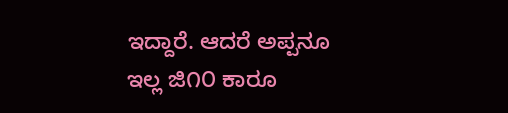ಇದ್ದಾರೆ. ಆದರೆ ಅಪ್ಪನೂ ಇಲ್ಲ ಜಿ೧೦ ಕಾರೂ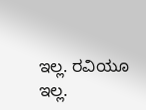ಇಲ್ಲ. ರವಿಯೂ ಇಲ್ಲ.